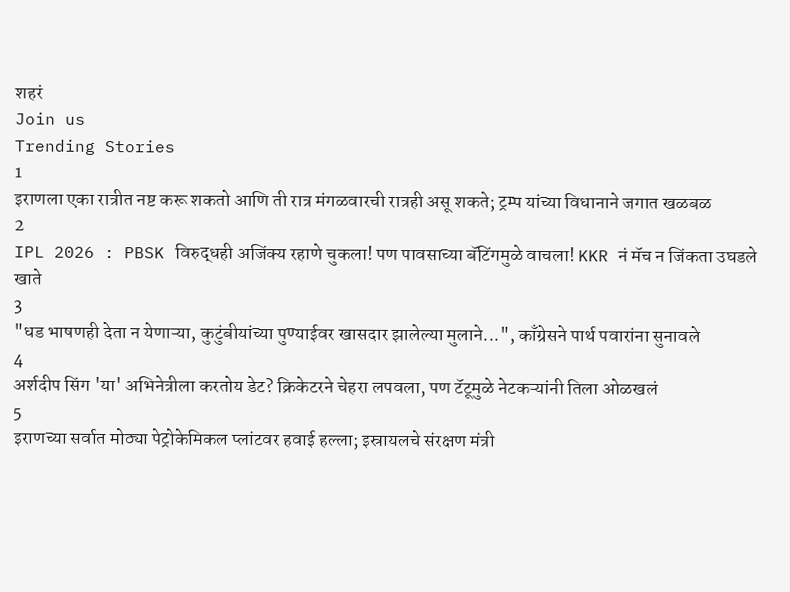शहरं
Join us
Trending Stories
1
इराणला एका रात्रीत नष्ट करू शकतो आणि ती रात्र मंगळवारची रात्रही असू शकते; ट्रम्प यांच्या विधानाने जगात खळबळ
2
IPL 2026 : PBSK विरुद्धही अजिंक्य रहाणे चुकला! पण पावसाच्या बॅटिंगमुळे वाचला! KKR नं मॅच न जिंकता उघडले खाते
3
"धड भाषणही देता न येणाऱ्या, कुटुंबीयांच्या पुण्याईवर खासदार झालेल्या मुलाने...", काँग्रेसने पार्थ पवारांना सुनावले
4
अर्शदीप सिंग 'या' अभिनेत्रीला करतोय डेट? क्रिकेटरने चेहरा लपवला, पण टॅटूमुळे नेटकऱ्यांनी तिला ओळखलं
5
इराणच्या सर्वात मोठ्या पेट्रोकेमिकल प्लांटवर हवाई हल्ला; इस्रायलचे संरक्षण मंत्री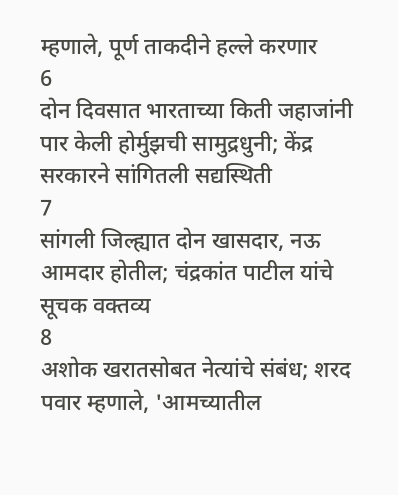म्हणाले, पूर्ण ताकदीने हल्ले करणार
6
दोन दिवसात भारताच्या किती जहाजांनी पार केली होर्मुझची सामुद्रधुनी; केंद्र सरकारने सांगितली सद्यस्थिती
7
सांगली जिल्ह्यात दोन खासदार, नऊ आमदार होतील; चंद्रकांत पाटील यांचे सूचक वक्तव्य
8
अशोक खरातसोबत नेत्यांचे संबंध; शरद पवार म्हणाले, 'आमच्यातील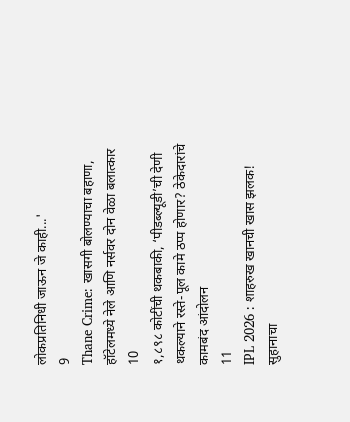लोकप्रतिनिधी जाऊन जे काही...'
9
Thane Crime: खासगी बोलण्याचा बहाणा, हॉटेलमध्ये नेले आणि नर्सवर दोन वेळा बलात्कार
10
१,८९८ कोटींची थकबाकी, ‘पीडब्ल्यूडी’ची देणी थकल्याने रस्ते-पूल कामे ठप्प होणार? ठेकेदारांचे कामबंद आंदोलन
11
IPL 2026 : शाहरुख खानची खास झलक! सुहानाचा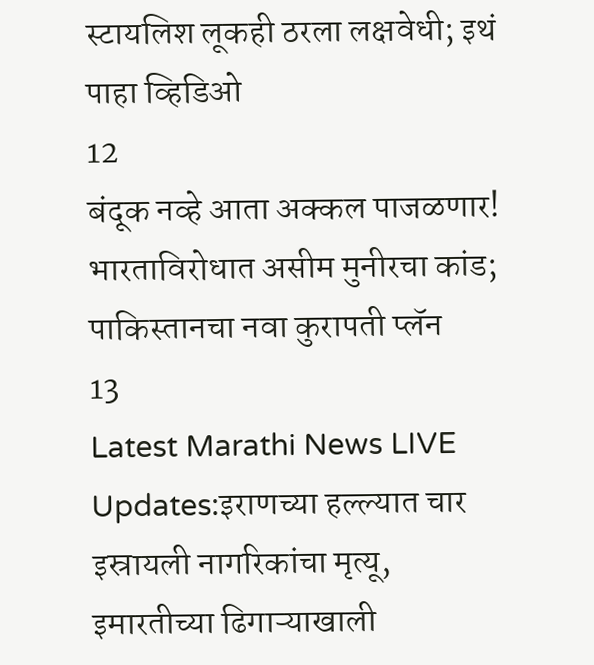स्टायलिश लूकही ठरला लक्षवेधी; इथं पाहा व्हिडिओ
12
बंदूक नव्हे आता अक्कल पाजळणार! भारताविरोधात असीम मुनीरचा कांड; पाकिस्तानचा नवा कुरापती प्लॅन
13
Latest Marathi News LIVE Updates:इराणच्या हल्ल्यात चार इस्रायली नागरिकांचा मृत्यू, इमारतीच्या ढिगाऱ्याखाली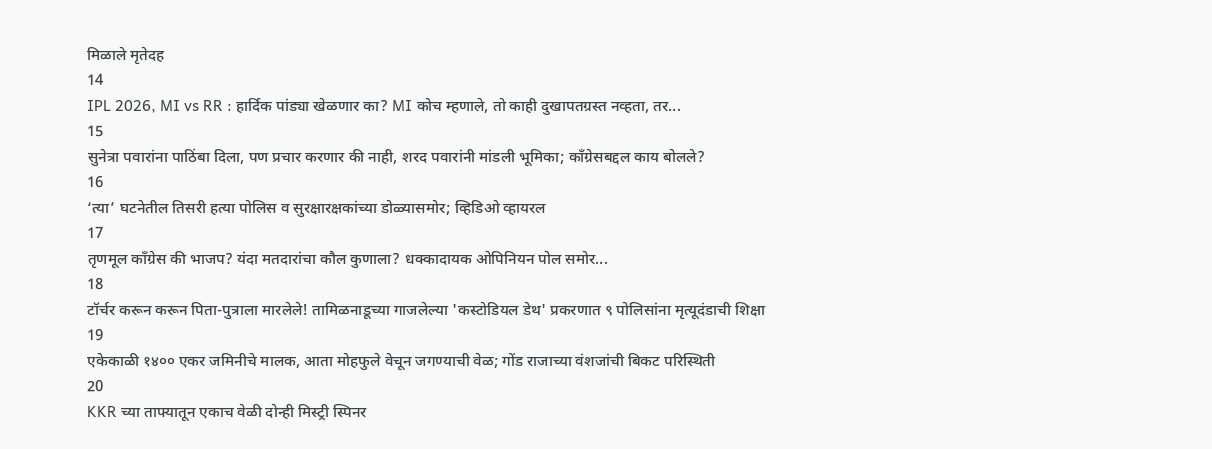मिळाले मृतेदह
14
IPL 2026, MI vs RR : हार्दिक पांड्या खेळणार का? MI कोच म्हणाले, तो काही दुखापतग्रस्त नव्हता, तर...
15
सुनेत्रा पवारांना पाठिंबा दिला, पण प्रचार करणार की नाही, शरद पवारांनी मांडली भूमिका; काँग्रेसबद्दल काय बोलले?
16
‘त्या’ घटनेतील तिसरी हत्या पोलिस व सुरक्षारक्षकांच्या डोळ्यासमोर; व्हिडिओ व्हायरल
17
तृणमूल काँग्रेस की भाजप? यंदा मतदारांचा कौल कुणाला? धक्कादायक ओपिनियन पोल समोर...
18
टॉर्चर करून करून पिता-पुत्राला मारलेले! तामिळनाडूच्या गाजलेल्या 'कस्टोडियल डेथ' प्रकरणात ९ पोलिसांना मृत्यूदंडाची शिक्षा
19
एकेकाळी १४०० एकर जमिनीचे मालक, आता मोहफुले वेचून जगण्याची वेळ; गोंड राजाच्या वंशजांची बिकट परिस्थिती
20
KKR च्या ताफ्यातून एकाच वेळी दोन्ही मिस्ट्री स्पिनर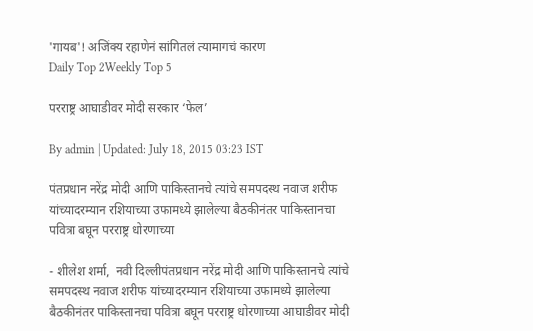'गायब'! अजिंक्य रहाणेनं सांगितलं त्यामागचं कारण
Daily Top 2Weekly Top 5

परराष्ट्र आघाडीवर मोदी सरकार ‘फेल’

By admin | Updated: July 18, 2015 03:23 IST

पंतप्रधान नरेंद्र मोदी आणि पाकिस्तानचे त्यांचे समपदस्थ नवाज शरीफ यांच्यादरम्यान रशियाच्या उफामध्ये झालेल्या बैठकीनंतर पाकिस्तानचा पवित्रा बघून परराष्ट्र धोरणाच्या

- शीलेश शर्मा,  नवी दिल्लीपंतप्रधान नरेंद्र मोदी आणि पाकिस्तानचे त्यांचे समपदस्थ नवाज शरीफ यांच्यादरम्यान रशियाच्या उफामध्ये झालेल्या बैठकीनंतर पाकिस्तानचा पवित्रा बघून परराष्ट्र धोरणाच्या आघाडीवर मोदी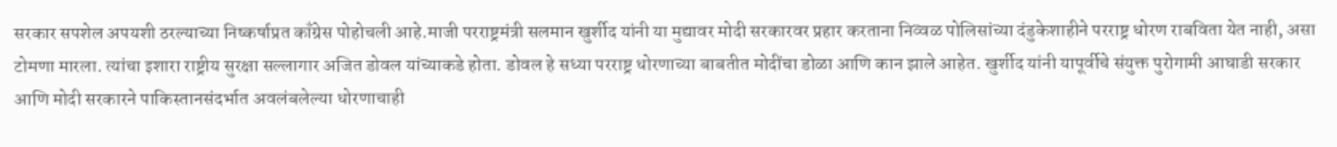सरकार सपशेल अपयशी ठरल्याच्या निष्कर्षाप्रत काँग्रेस पोहोचली आहे.माजी परराष्ट्रमंत्री सलमान खुर्शीद यांनी या मुद्यावर मोदी सरकारवर प्रहार करताना निव्वळ पोलिसांच्या दंडुकेशाहीने परराष्ट्र धोरण राबविता येत नाही, असा टोमणा मारला. त्यांचा इशारा राष्ट्रीय सुरक्षा सल्लागार अजित डोवल यांच्याकडे होता. डोवल हे सध्या परराष्ट्र धोरणाच्या बाबतीत मोदींचा डोळा आणि कान झाले आहेत. खुर्शीद यांनी यापूर्वीचे संयुक्त पुरोगामी आघाडी सरकार आणि मोदी सरकारने पाकिस्तानसंदर्भात अवलंबलेल्या धोरणाचाही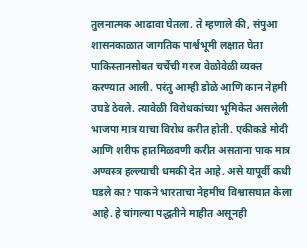तुलनात्मक आढावा घेतला. ते म्हणाले की, संपुआ शासनकाळात जागतिक पार्श्वभूमी लक्षात घेता पाकिस्तानसोबत चर्चेची गरज वेळोवेळी व्यक्त करण्यात आली. परंतु आम्ही डोळे आणि कान नेहमी उघडे ठेवले. त्यावेळी विरोधकांच्या भूमिकेत असलेली भाजपा मात्र याचा विरोध करीत होती. एकीकडे मोदी आणि शरीफ हातमिळवणी करीत असताना पाक मात्र अण्वस्त्र हल्ल्याची धमकी देत आहे. असे यापूर्वी कधी घडले का? पाकने भारताचा नेहमीच विश्वासघात केला आहे. हे चांगल्या पद्धतीने माहीत असूनही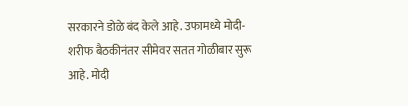सरकारने डोळे बंद केले आहे. उफामध्ये मोदी-शरीफ बैठकीनंतर सीमेवर सतत गोळीबार सुरू आहे. मोदी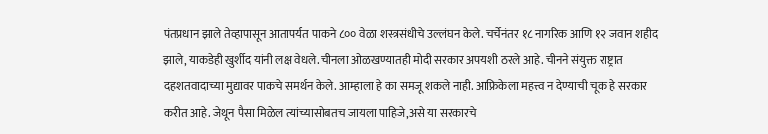पंतप्रधान झाले तेव्हापासून आतापर्यत पाकने ८०० वेळा शस्त्रसंधीचे उल्लंघन केले. चर्चेनंतर १८ नागरिक आणि १२ जवान शहीद झाले, याकडेही खुर्शीद यांनी लक्ष वेधले.चीनला ओळखण्यातही मोदी सरकार अपयशी ठरले आहे. चीनने संयुक्त राष्ट्रात दहशतवादाच्या मुद्यावर पाकचे समर्थन केले. आम्हाला हे का समजू शकले नाही. आफ्रिकेला महत्त्व न देण्याची चूक हे सरकार करीत आहे. जेथून पैसा मिळेल त्यांच्यासोबतच जायला पाहिजे,असे या सरकारचे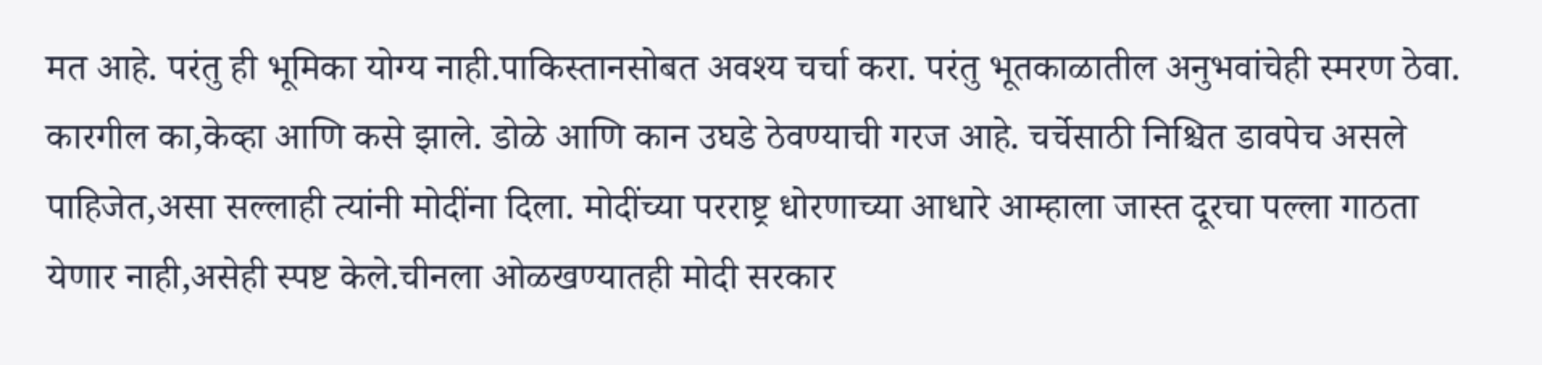मत आहे. परंतु ही भूमिका योग्य नाही.पाकिस्तानसोबत अवश्य चर्चा करा. परंतु भूतकाळातील अनुभवांचेही स्मरण ठेवा. कारगील का,केव्हा आणि कसे झाले. डोळे आणि कान उघडे ठेवण्याची गरज आहे. चर्चेसाठी निश्चित डावपेच असले पाहिजेत,असा सल्लाही त्यांनी मोदींना दिला. मोदींच्या परराष्ट्र धोरणाच्या आधारे आम्हाला जास्त दूरचा पल्ला गाठता येणार नाही,असेही स्पष्ट केले.चीनला ओळखण्यातही मोदी सरकार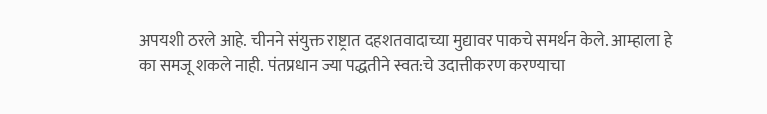अपयशी ठरले आहे. चीनने संयुक्त राष्ट्रात दहशतवादाच्या मुद्यावर पाकचे समर्थन केले. आम्हाला हे का समजू शकले नाही. पंतप्रधान ज्या पद्धतीने स्वत:चे उदात्तीकरण करण्याचा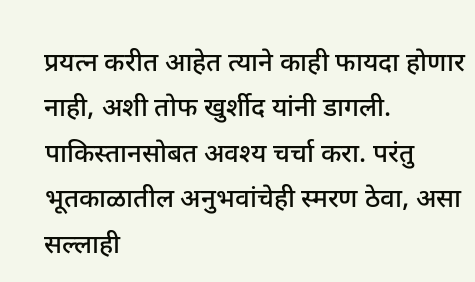प्रयत्न करीत आहेत त्याने काही फायदा होणार नाही, अशी तोफ खुर्शीद यांनी डागली. पाकिस्तानसोबत अवश्य चर्चा करा. परंतु भूतकाळातील अनुभवांचेही स्मरण ठेवा, असा सल्लाही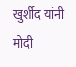खुर्शीद यांनी मोदी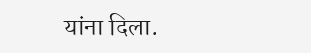यांना दिला.